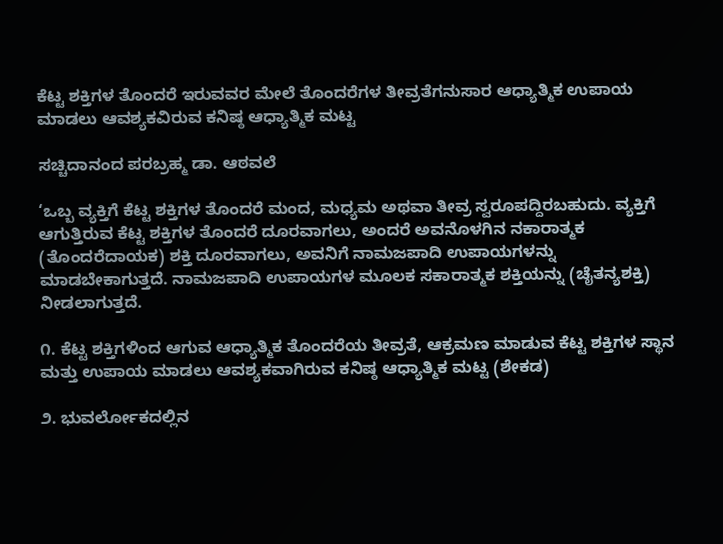ಕೆಟ್ಟ ಶಕ್ತಿಗಳ ತೊಂದರೆ ಇರುವವರ ಮೇಲೆ ತೊಂದರೆಗಳ ತೀವ್ರತೆಗನುಸಾರ ಆಧ್ಯಾತ್ಮಿಕ ಉಪಾಯ ಮಾಡಲು ಆವಶ್ಯಕವಿರುವ ಕನಿಷ್ಠ ಆಧ್ಯಾತ್ಮಿಕ ಮಟ್ಟ

ಸಚ್ಚಿದಾನಂದ ಪರಬ್ರಹ್ಮ ಡಾ. ಆಠವಲೆ

‘ಒಬ್ಬ ವ್ಯಕ್ತಿಗೆ ಕೆಟ್ಟ ಶಕ್ತಿಗಳ ತೊಂದರೆ ಮಂದ, ಮಧ್ಯಮ ಅಥವಾ ತೀವ್ರ ಸ್ವರೂಪದ್ದಿರಬಹುದು. ವ್ಯಕ್ತಿಗೆ ಆಗುತ್ತಿರುವ ಕೆಟ್ಟ ಶಕ್ತಿಗಳ ತೊಂದರೆ ದೂರವಾಗಲು, ಅಂದರೆ ಅವನೊಳಗಿನ ನಕಾರಾತ್ಮಕ (ತೊಂದರೆದಾಯಕ) ಶಕ್ತಿ ದೂರವಾಗಲು, ಅವನಿಗೆ ನಾಮಜಪಾದಿ ಉಪಾಯಗಳನ್ನು ಮಾಡಬೇಕಾಗುತ್ತದೆ. ನಾಮಜಪಾದಿ ಉಪಾಯಗಳ ಮೂಲಕ ಸಕಾರಾತ್ಮಕ ಶಕ್ತಿಯನ್ನು (ಚೈತನ್ಯಶಕ್ತಿ) ನೀಡಲಾಗುತ್ತದೆ.

೧. ಕೆಟ್ಟ ಶಕ್ತಿಗಳಿಂದ ಆಗುವ ಆಧ್ಯಾತ್ಮಿಕ ತೊಂದರೆಯ ತೀವ್ರತೆ, ಆಕ್ರಮಣ ಮಾಡುವ ಕೆಟ್ಟ ಶಕ್ತಿಗಳ ಸ್ಥಾನ ಮತ್ತು ಉಪಾಯ ಮಾಡಲು ಆವಶ್ಯಕವಾಗಿರುವ ಕನಿಷ್ಠ ಆಧ್ಯಾತ್ಮಿಕ ಮಟ್ಟ (ಶೇಕಡ)

೨. ಭುವರ್ಲೋಕದಲ್ಲಿನ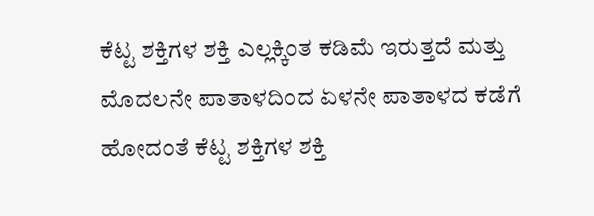ಕೆಟ್ಟ ಶಕ್ತಿಗಳ ಶಕ್ತಿ ಎಲ್ಲಕ್ಕಿಂತ ಕಡಿಮೆ ಇರುತ್ತದೆ ಮತ್ತು ಮೊದಲನೇ ಪಾತಾಳದಿಂದ ಏಳನೇ ಪಾತಾಳದ ಕಡೆಗೆ ಹೋದಂತೆ ಕೆಟ್ಟ ಶಕ್ತಿಗಳ ಶಕ್ತಿ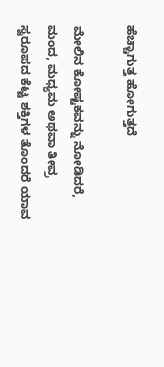ಹೆಚ್ಚಾಗುತ್ತ ಹೋಗುತ್ತದೆ

ಮೇಲಿನ ಕೋಷ್ಟಕವನ್ನು ನೋಡಿದರೆ, ಮಂದ, ಮಧ್ಯಮ ಅಥವಾ ತೀವ್ರ ಸ್ವರೂಪದ ಕೆಟ್ಟ ಶಕ್ತಿಗಳ ತೊಂದರೆ ಯಾವ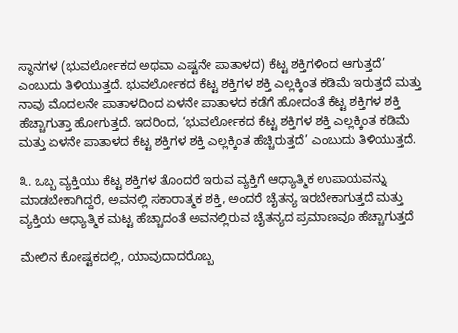ಸ್ಥಾನಗಳ (ಭುವರ್ಲೋಕದ ಅಥವಾ ಎಷ್ಟನೇ ಪಾತಾಳದ) ಕೆಟ್ಟ ಶಕ್ತಿಗಳಿಂದ ಆಗುತ್ತದೆ’ ಎಂಬುದು ತಿಳಿಯುತ್ತದೆ. ಭುವರ್ಲೋಕದ ಕೆಟ್ಟ ಶಕ್ತಿಗಳ ಶಕ್ತಿ ಎಲ್ಲಕ್ಕಿಂತ ಕಡಿಮೆ ಇರುತ್ತದೆ ಮತ್ತು ನಾವು ಮೊದಲನೇ ಪಾತಾಳದಿಂದ ಏಳನೇ ಪಾತಾಳದ ಕಡೆಗೆ ಹೋದಂತೆ ಕೆಟ್ಟ ಶಕ್ತಿಗಳ ಶಕ್ತಿ ಹೆಚ್ಚಾಗುತ್ತಾ ಹೋಗುತ್ತದೆ. ಇದರಿಂದ, ‘ಭುವರ್ಲೋಕದ ಕೆಟ್ಟ ಶಕ್ತಿಗಳ ಶಕ್ತಿ ಎಲ್ಲಕ್ಕಿಂತ ಕಡಿಮೆ ಮತ್ತು ಏಳನೇ ಪಾತಾಳದ ಕೆಟ್ಟ ಶಕ್ತಿಗಳ ಶಕ್ತಿ ಎಲ್ಲಕ್ಕಿಂತ ಹೆಚ್ಚಿರುತ್ತದೆ’ ಎಂಬುದು ತಿಳಿಯುತ್ತದೆ.

೩. ಒಬ್ಬ ವ್ಯಕ್ತಿಯು ಕೆಟ್ಟ ಶಕ್ತಿಗಳ ತೊಂದರೆ ಇರುವ ವ್ಯಕ್ತಿಗೆ ಆಧ್ಯಾತ್ಮಿಕ ಉಪಾಯವನ್ನು ಮಾಡಬೇಕಾಗಿದ್ದರೆ, ಅವನಲ್ಲಿ ಸಕಾರಾತ್ಮಕ ಶಕ್ತಿ, ಅಂದರೆ ಚೈತನ್ಯ ಇರಬೇಕಾಗುತ್ತದೆ ಮತ್ತು ವ್ಯಕ್ತಿಯ ಆಧ್ಯಾತ್ಮಿಕ ಮಟ್ಟ ಹೆಚ್ಚಾದಂತೆ ಅವನಲ್ಲಿರುವ ಚೈತನ್ಯದ ಪ್ರಮಾಣವೂ ಹೆಚ್ಚಾಗುತ್ತದೆ

ಮೇಲಿನ ಕೋಷ್ಟಕದಲ್ಲಿ, ಯಾವುದಾದರೊಬ್ಬ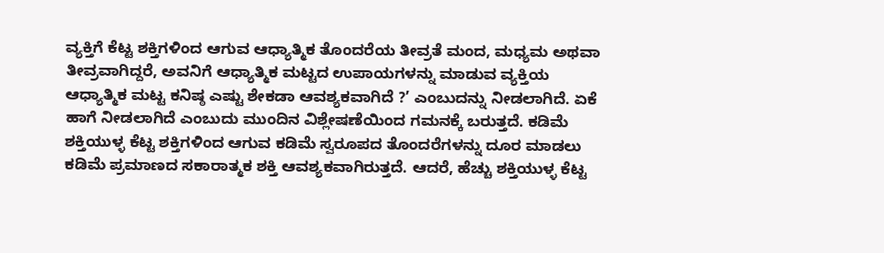ವ್ಯಕ್ತಿಗೆ ಕೆಟ್ಟ ಶಕ್ತಿಗಳಿಂದ ಆಗುವ ಆಧ್ಯಾತ್ಮಿಕ ತೊಂದರೆಯ ತೀವ್ರತೆ ಮಂದ, ಮಧ್ಯಮ ಅಥವಾ ತೀವ್ರವಾಗಿದ್ದರೆ, ಅವನಿಗೆ ಆಧ್ಯಾತ್ಮಿಕ ಮಟ್ಟದ ಉಪಾಯಗಳನ್ನು ಮಾಡುವ ವ್ಯಕ್ತಿಯ ಆಧ್ಯಾತ್ಮಿಕ ಮಟ್ಟ ಕನಿಷ್ಠ ಎಷ್ಟು ಶೇಕಡಾ ಆವಶ್ಯಕವಾಗಿದೆ ?’ ಎಂಬುದನ್ನು ನೀಡಲಾಗಿದೆ. ಏಕೆ ಹಾಗೆ ನೀಡಲಾಗಿದೆ ಎಂಬುದು ಮುಂದಿನ ವಿಶ್ಲೇಷಣೆಯಿಂದ ಗಮನಕ್ಕೆ ಬರುತ್ತದೆ. ಕಡಿಮೆ ಶಕ್ತಿಯುಳ್ಳ ಕೆಟ್ಟ ಶಕ್ತಿಗಳಿಂದ ಆಗುವ ಕಡಿಮೆ ಸ್ವರೂಪದ ತೊಂದರೆಗಳನ್ನು ದೂರ ಮಾಡಲು ಕಡಿಮೆ ಪ್ರಮಾಣದ ಸಕಾರಾತ್ಮಕ ಶಕ್ತಿ ಆವಶ್ಯಕವಾಗಿರುತ್ತದೆ. ಆದರೆ, ಹೆಚ್ಚು ಶಕ್ತಿಯುಳ್ಳ ಕೆಟ್ಟ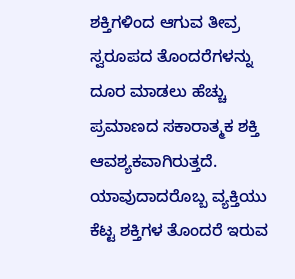ಶಕ್ತಿಗಳಿಂದ ಆಗುವ ತೀವ್ರ ಸ್ವರೂಪದ ತೊಂದರೆಗಳನ್ನು ದೂರ ಮಾಡಲು ಹೆಚ್ಚು ಪ್ರಮಾಣದ ಸಕಾರಾತ್ಮಕ ಶಕ್ತಿ ಆವಶ್ಯಕವಾಗಿರುತ್ತದೆ. ಯಾವುದಾದರೊಬ್ಬ ವ್ಯಕ್ತಿಯು ಕೆಟ್ಟ ಶಕ್ತಿಗಳ ತೊಂದರೆ ಇರುವ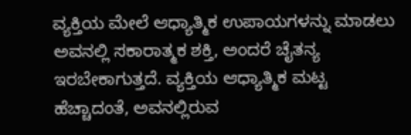ವ್ಯಕ್ತಿಯ ಮೇಲೆ ಆಧ್ಯಾತ್ಮಿಕ ಉಪಾಯಗಳನ್ನು ಮಾಡಲು ಅವನಲ್ಲಿ ಸಕಾರಾತ್ಮಕ ಶಕ್ತಿ, ಅಂದರೆ ಚೈತನ್ಯ ಇರಬೇಕಾಗುತ್ತದೆ. ವ್ಯಕ್ತಿಯ ಆಧ್ಯಾತ್ಮಿಕ ಮಟ್ಟ ಹೆಚ್ಚಾದಂತೆ, ಅವನಲ್ಲಿರುವ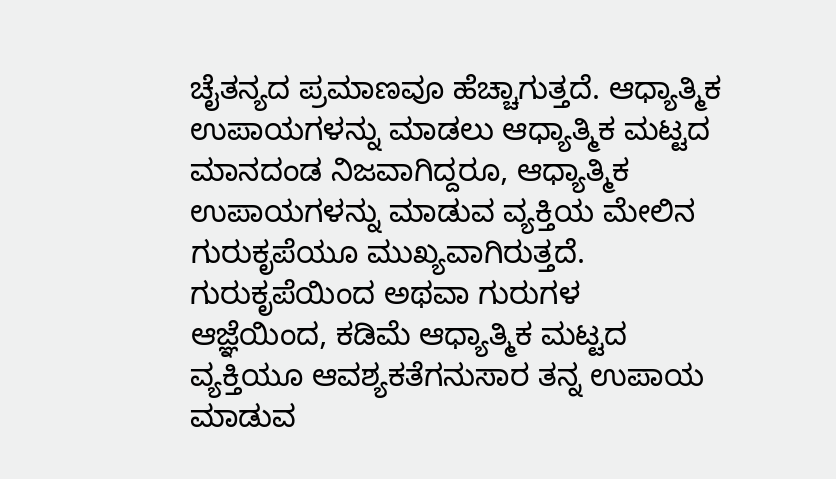ಚೈತನ್ಯದ ಪ್ರಮಾಣವೂ ಹೆಚ್ಚಾಗುತ್ತದೆ. ಆಧ್ಯಾತ್ಮಿಕ ಉಪಾಯಗಳನ್ನು ಮಾಡಲು ಆಧ್ಯಾತ್ಮಿಕ ಮಟ್ಟದ ಮಾನದಂಡ ನಿಜವಾಗಿದ್ದರೂ, ಆಧ್ಯಾತ್ಮಿಕ ಉಪಾಯಗಳನ್ನು ಮಾಡುವ ವ್ಯಕ್ತಿಯ ಮೇಲಿನ ಗುರುಕೃಪೆಯೂ ಮುಖ್ಯವಾಗಿರುತ್ತದೆ. ಗುರುಕೃಪೆಯಿಂದ ಅಥವಾ ಗುರುಗಳ ಆಜ್ಞೆಯಿಂದ, ಕಡಿಮೆ ಆಧ್ಯಾತ್ಮಿಕ ಮಟ್ಟದ ವ್ಯಕ್ತಿಯೂ ಆವಶ್ಯಕತೆಗನುಸಾರ ತನ್ನ ಉಪಾಯ ಮಾಡುವ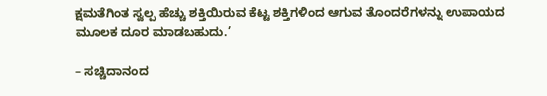ಕ್ಷಮತೆಗಿಂತ ಸ್ವಲ್ಪ ಹೆಚ್ಚು ಶಕ್ತಿಯಿರುವ ಕೆಟ್ಟ ಶಕ್ತಿಗಳಿಂದ ಆಗುವ ತೊಂದರೆಗಳನ್ನು ಉಪಾಯದ ಮೂಲಕ ದೂರ ಮಾಡಬಹುದು.’

– ಸಚ್ಚಿದಾನಂದ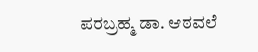ಪರಬ್ರಹ್ಮ ಡಾ. ಆಠವಲೆ